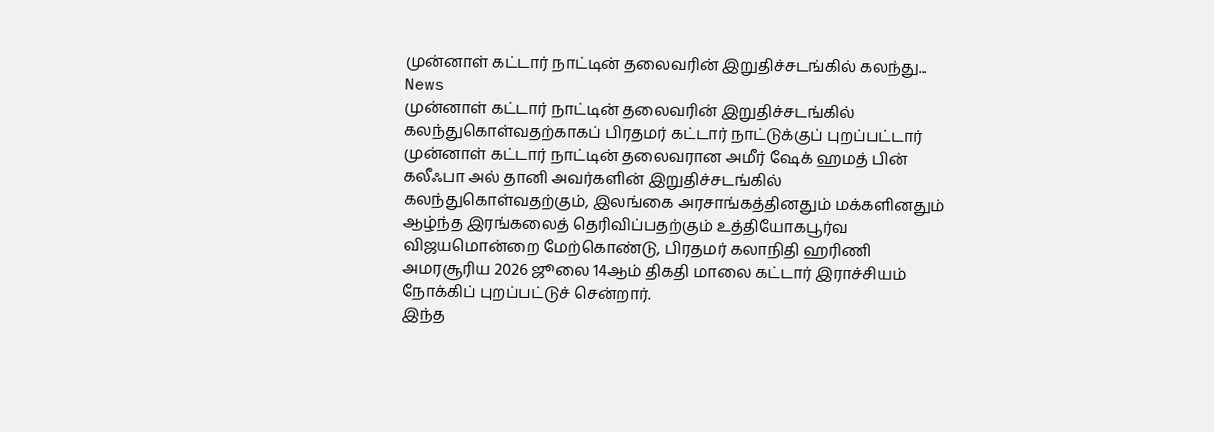முன்னாள் கட்டார் நாட்டின் தலைவரின் இறுதிச்சடங்கில் கலந்து...
News
முன்னாள் கட்டார் நாட்டின் தலைவரின் இறுதிச்சடங்கில் கலந்துகொள்வதற்காகப் பிரதமர் கட்டார் நாட்டுக்குப் புறப்பட்டார்
முன்னாள் கட்டார் நாட்டின் தலைவரான அமீர் ஷேக் ஹமத் பின் கலீஃபா அல் தானி அவர்களின் இறுதிச்சடங்கில் கலந்துகொள்வதற்கும், இலங்கை அரசாங்கத்தினதும் மக்களினதும் ஆழ்ந்த இரங்கலைத் தெரிவிப்பதற்கும் உத்தியோகபூர்வ விஜயமொன்றை மேற்கொண்டு, பிரதமர் கலாநிதி ஹரிணி அமரசூரிய 2026 ஜூலை 14ஆம் திகதி மாலை கட்டார் இராச்சியம் நோக்கிப் புறப்பட்டுச் சென்றார்.
இந்த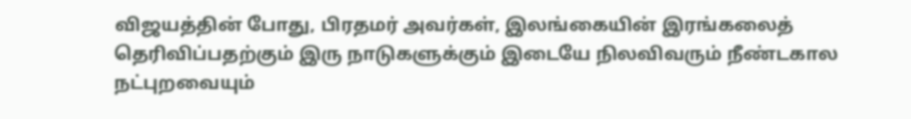விஜயத்தின் போது, பிரதமர் அவர்கள், இலங்கையின் இரங்கலைத் தெரிவிப்பதற்கும் இரு நாடுகளுக்கும் இடையே நிலவிவரும் நீண்டகால நட்புறவையும்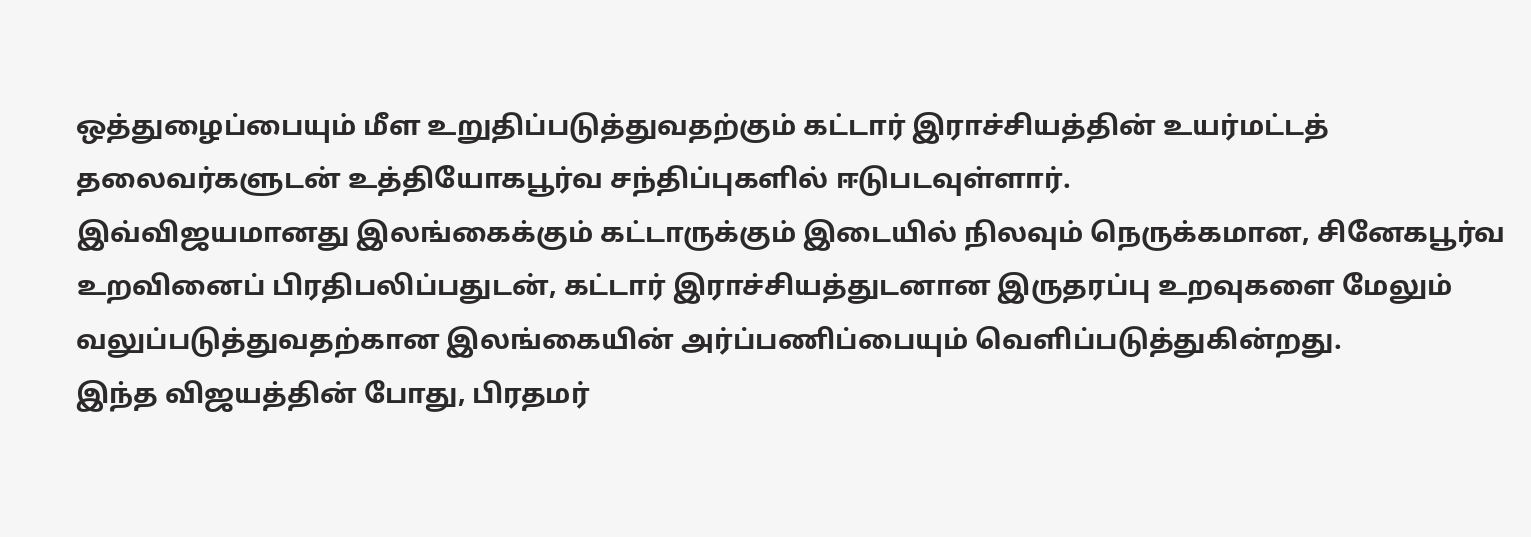ஒத்துழைப்பையும் மீள உறுதிப்படுத்துவதற்கும் கட்டார் இராச்சியத்தின் உயர்மட்டத் தலைவர்களுடன் உத்தியோகபூர்வ சந்திப்புகளில் ஈடுபடவுள்ளார்.
இவ்விஜயமானது இலங்கைக்கும் கட்டாருக்கும் இடையில் நிலவும் நெருக்கமான, சினேகபூர்வ உறவினைப் பிரதிபலிப்பதுடன், கட்டார் இராச்சியத்துடனான இருதரப்பு உறவுகளை மேலும் வலுப்படுத்துவதற்கான இலங்கையின் அர்ப்பணிப்பையும் வெளிப்படுத்துகின்றது.
இந்த விஜயத்தின் போது, பிரதமர்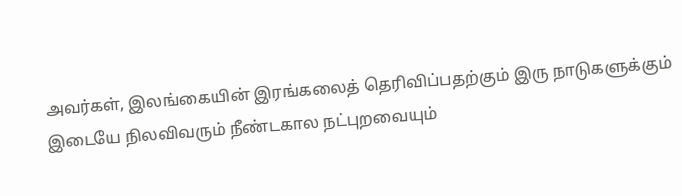அவர்கள், இலங்கையின் இரங்கலைத் தெரிவிப்பதற்கும் இரு நாடுகளுக்கும் இடையே நிலவிவரும் நீண்டகால நட்புறவையும்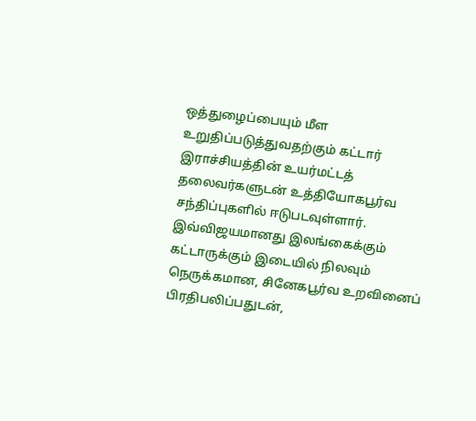ஒத்துழைப்பையும் மீள உறுதிப்படுத்துவதற்கும் கட்டார் இராச்சியத்தின் உயர்மட்டத் தலைவர்களுடன் உத்தியோகபூர்வ சந்திப்புகளில் ஈடுபடவுள்ளார்.
இவ்விஜயமானது இலங்கைக்கும் கட்டாருக்கும் இடையில் நிலவும் நெருக்கமான, சினேகபூர்வ உறவினைப் பிரதிபலிப்பதுடன்,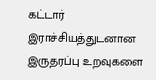கட்டார் இராச்சியத்துடனான இருதரப்பு உறவுகளை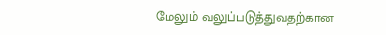மேலும் வலுப்படுத்துவதற்கான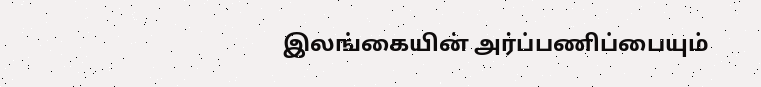இலங்கையின் அர்ப்பணிப்பையும்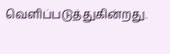வெளிப்படுத்துகின்றது.